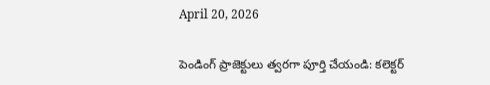April 20, 2026

పెండింగ్ ప్రాజెక్టులు త్వరగా పూర్తి చేయండి: కలెక్టర్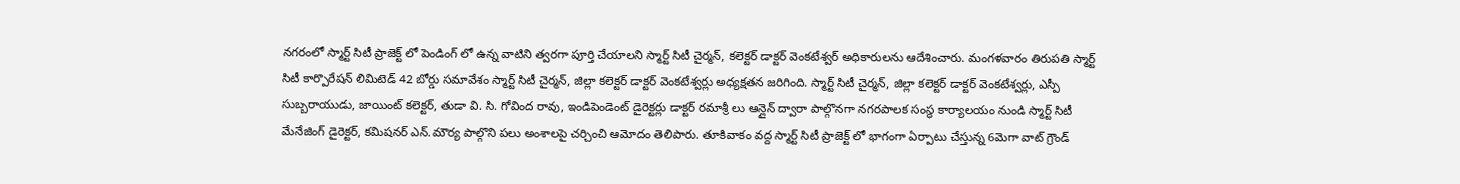నగరంలో స్మార్ట్ సిటీ ప్రాజెక్ట్ లో పెండింగ్ లో ఉన్న వాటిని త్వరగా పూర్తి చేయాలని స్మార్ట్ సిటీ చైర్మన్, కలెక్టర్ డాక్టర్ వెంకటేశ్వర్ అధికారులను ఆదేశించారు. మంగళవారం తిరుపతి స్మార్ట్ సిటీ కార్పొరేషన్ లిమిటెడ్ 42 బోర్డు సమావేశం స్మార్ట్ సిటీ చైర్మన్, జిల్లా కలెక్టర్ డాక్టర్ వెంకటేశ్వర్లు అధ్యక్షతన జరిగింది. స్మార్ట్ సిటీ చైర్మన్, జిల్లా కలెక్టర్ డాక్టర్ వెంకటేశ్వర్లు, ఎస్పీ సుబ్బరాయుడు, జాయింట్ కలెక్టర్, తుడా వి. సి. గోవింద రావు, ఇండిపెండెంట్ డైరెక్టర్లు డాక్టర్ రమాశ్రీ లు ఆన్లైన్ ద్వారా పాల్గొనగా నగరపాలక సంస్థ కార్యాలయం నుండి స్మార్ట్ సిటీ మేనేజింగ్ డైరెక్టర్, కమిషనర్ ఎన్.మౌర్య పాల్గొని పలు అంశాలపై చర్చించి ఆమోదం తెలిపారు. తూకివాకం వద్ద స్మార్ట్ సిటీ ప్రాజెక్ట్ లో భాగంగా ఏర్పాటు చేస్తున్న 6మెగా వాట్ గ్రౌండ్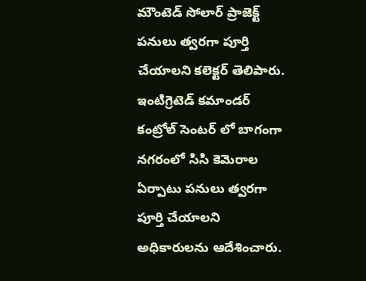మౌంటెడ్ సోలార్ ప్రాజెక్ట్ పనులు త్వరగా పూర్తి చేయాలని కలెక్టర్ తెలిపారు. ఇంటిగ్రెటెడ్ కమాండర్ కంట్రోల్ సెంటర్ లో బాగంగా నగరంలో సిసి కెమెరాల ఏర్పాటు పనులు త్వరగా పూర్తి చేయాలని అధికారులను ఆదేశించారు.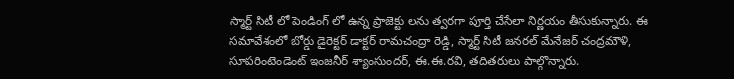స్మార్ట్ సిటీ లో పెండింగ్ లో ఉన్న ప్రాజెక్టు లను త్వరగా పూర్తి చేసేలా నిర్ణయం తీసుకున్నారు. ఈ సమావేశంలో బోర్డు డైరెక్టర్ డాక్టర్ రామచంద్రా రెడ్డి, స్మార్ట్ సిటీ జనరల్ మేనేజర్ చంద్రమౌళి, సూపరింటెండెంట్ ఇంజనీర్ శ్యాంసుందర్, ఈ.ఈ.రవి, తదితరులు పాల్గొన్నారు.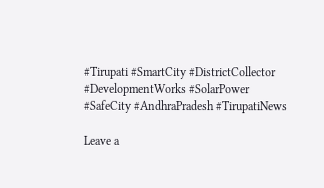#Tirupati #SmartCity #DistrictCollector #DevelopmentWorks #SolarPower #SafeCity #AndhraPradesh #TirupatiNews

Leave a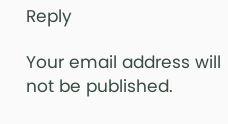Reply

Your email address will not be published.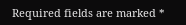Required fields are marked *